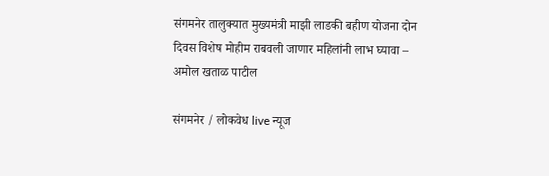संगमनेर तालुक्यात मुख्यमंत्री माझी लाडकी बहीण योजना दोन दिवस विशेष मोहीम राबवली जाणार महिलांनी लाभ घ्यावा – अमोल खताळ पाटील

संगमनेर / लोकवेध live न्यूज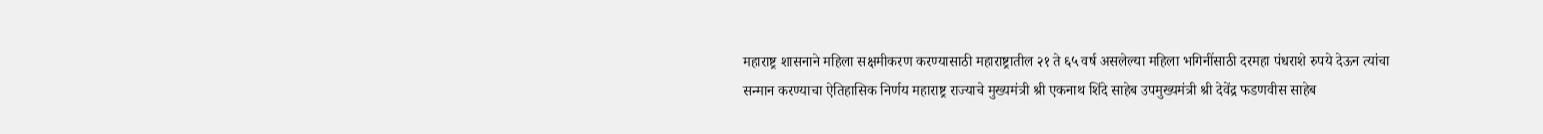महाराष्ट्र शासनाने महिला सक्षमीकरण करण्यासाठी महाराष्ट्रातील २१ ते ६५ वर्ष असलेल्या महिला भगिनींसाठी दरमहा पंधराशे रुपये देऊन त्यांचा सन्मान करण्याचा ऐतिहासिक निर्णय महाराष्ट्र राज्याचे मुख्यमंत्री श्री एकनाथ शिंदे साहेब उपमुख्यमंत्री श्री देवेंद्र फडणवीस साहेब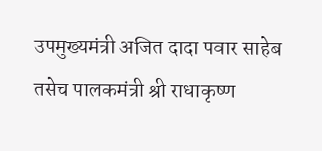उपमुख्यमंत्री अजित दादा पवार साहेब तसेच पालकमंत्री श्री राधाकृष्ण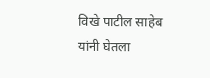विखे पाटील साहेब यांनी घेतला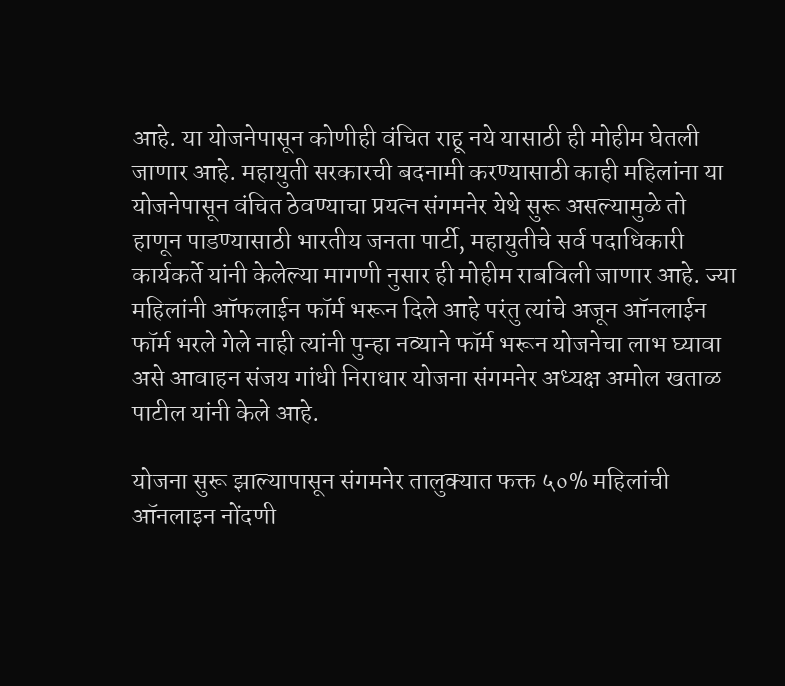आहे. या योजनेपासून कोणीही वंचित राहू नये यासाठी ही मोहीम घेतली जाणार आहे. महायुती सरकारची बदनामी करण्यासाठी काही महिलांना या योजनेपासून वंचित ठेवण्याचा प्रयत्न संगमनेर येथे सुरू असल्यामुळे तो हाणून पाडण्यासाठी भारतीय जनता पार्टी, महायुतीचे सर्व पदाधिकारी कार्यकर्ते यांनी केलेल्या मागणी नुसार ही मोहीम राबविली जाणार आहे. ज्या महिलांनी ऑफलाईन फॉर्म भरून दिले आहे परंतु त्यांचे अजून ऑनलाईन फॉर्म भरले गेले नाही त्यांनी पुन्हा नव्याने फॉर्म भरून योजनेचा लाभ घ्यावा असे आवाहन संजय गांधी निराधार योजना संगमनेर अध्यक्ष अमोल खताळ पाटील यांनी केले आहे.

योजना सुरू झाल्यापासून संगमनेर तालुक्यात फक्त ५०% महिलांची ऑनलाइन नोंदणी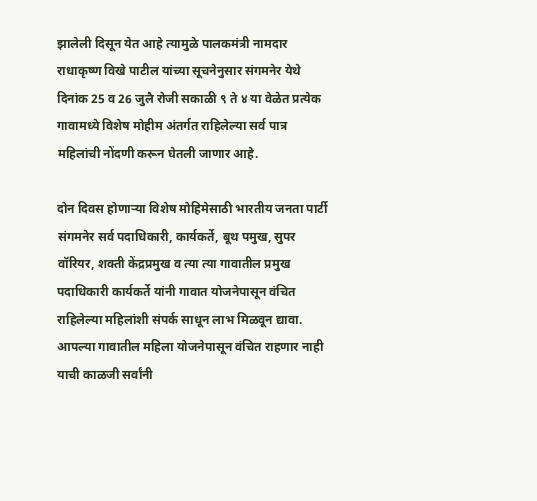झालेली दिसून येत आहे त्यामुळे पालकमंत्री नामदार राधाकृष्ण विखे पाटील यांच्या सूचनेनुसार संगमनेर येथे दिनांक 25 व 26 जुलै रोजी सकाळी ९ ते ४ या वेळेत प्रत्येक गावामध्ये विशेष मोहीम अंतर्गत राहिलेल्या सर्व पात्र महिलांची नोंदणी करून घेतली जाणार आहे.

दोन दिवस होणाऱ्या विशेष मोहिमेसाठी भारतीय जनता पार्टी संगमनेर सर्व पदाधिकारी, कार्यकर्ते, बूथ पमुख, सुपर वॉरियर, शक्ती केंद्रप्रमुख व त्या त्या गावातील प्रमुख पदाधिकारी कार्यकर्ते यांनी गावात योजनेपासून वंचित राहिलेल्या महिलांशी संपर्क साधून लाभ मिळवून द्यावा. आपल्या गावातील महिला योजनेपासून वंचित राहणार नाही याची काळजी सर्वांनी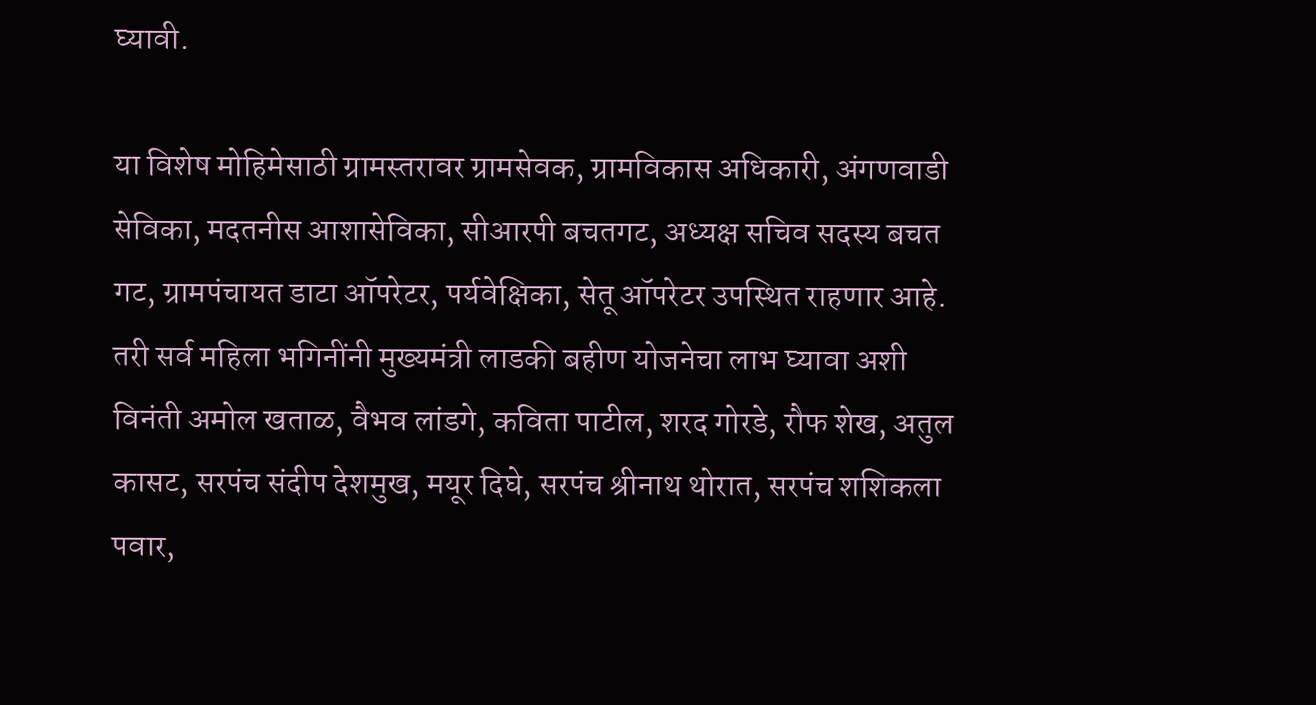घ्यावी.

या विशेष मोहिमेसाठी ग्रामस्तरावर ग्रामसेवक, ग्रामविकास अधिकारी, अंगणवाडी सेविका, मदतनीस आशासेविका, सीआरपी बचतगट, अध्यक्ष सचिव सदस्य बचत गट, ग्रामपंचायत डाटा ऑपरेटर, पर्यवेक्षिका, सेतू ऑपरेटर उपस्थित राहणार आहे. तरी सर्व महिला भगिनींनी मुख्यमंत्री लाडकी बहीण योजनेचा लाभ घ्यावा अशी विनंती अमोल खताळ, वैभव लांडगे, कविता पाटील, शरद गोरडे, रौफ शेख, अतुल कासट, सरपंच संदीप देशमुख, मयूर दिघे, सरपंच श्रीनाथ थोरात, सरपंच शशिकला पवार,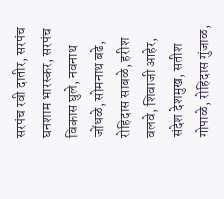सरपंच रवी दातीर, सरपंच घनशाम भारस्कर, सरपंच विकास घुले, नवनाथ जोंधळे, सोमनाथ बढे, रोहिदास साबळे, हरीश वलवे, शिवाजी आहेर, संदेश देशमुख, सतीश गोपाळे, रोहिदास गुंजाळ,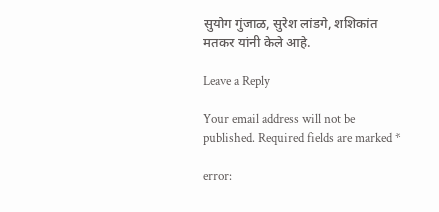सुयोग गुंजाळ, सुरेश लांडगे, शशिकांत मतकर यांनी केले आहे.

Leave a Reply

Your email address will not be published. Required fields are marked *

error: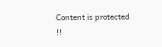Content is protected !!